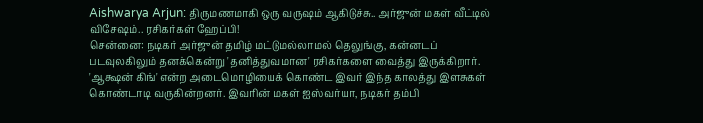Aishwarya Arjun: திருமணமாகி ஒரு வருஷம் ஆகிடுச்சு.. அர்ஜுன் மகள் வீட்டில் விசேஷம்.. ரசிகர்கள் ஹேப்பி!
சென்னை: நடிகர் அர்ஜுன் தமிழ் மட்டுமல்லாமல் தெலுங்கு, கன்னடப் படவுலகிலும் தனக்கென்று 'தனித்துவமான' ரசிகர்களை வைத்து இருக்கிறார். 'ஆக்ஷன் கிங்' என்ற அடைமொழியைக் கொண்ட இவர் இந்த காலத்து இளசுகள் கொண்டாடி வருகின்றனர். இவரின் மகள் ஐஸ்வர்யா, நடிகர் தம்பி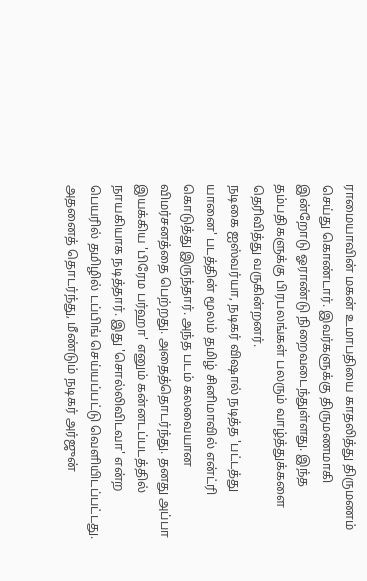ராமையாவின் மகன் உமாபதியை காதலித்து திருமணம் செய்து கொண்டார். இவர்களுக்கு திருமணமாகி இன்றோடு ஓராண்டு நிறைவடைந்துள்ளது. இந்த தம்பதிகளுக்கு பிரபலங்கள் பலரும் வாழ்த்துக்களை தெரிவித்து வருகின்றனர்.
நடிகை ஐஸ்வர்யா, நடிகர் விஷால் நடித்த 'பட்டத்து யானை' படத்தின் மூலம் தமிழ் சினிமாவில் என்ட்ரி கொடுத்து இருந்தார். அந்த படம் கலவையான விமர்சனத்தை பெற்றது. அதைத்தொடர்ந்து. தனது அப்பா இயக்கிய 'பிரேம பர்ஹா' எனும் கன்னடப்படத்தில் நாயகியாக நடித்தார். இது 'சொல்லிவிடவா' என்ற பெயரில் தமிழில் டப்பிங் செய்யப்பட்டு வெளியிடப்பட்டது. அதனைத் தொடர்ந்து, மீண்டும் நடிகர் அர்ஜுன்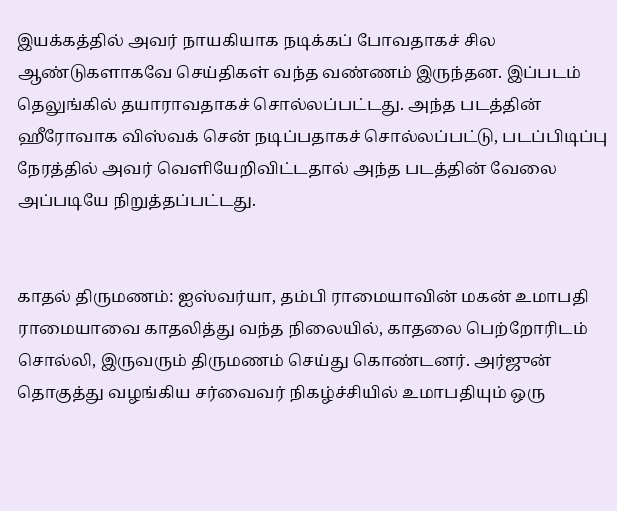இயக்கத்தில் அவர் நாயகியாக நடிக்கப் போவதாகச் சில ஆண்டுகளாகவே செய்திகள் வந்த வண்ணம் இருந்தன. இப்படம் தெலுங்கில் தயாராவதாகச் சொல்லப்பட்டது. அந்த படத்தின் ஹீரோவாக விஸ்வக் சென் நடிப்பதாகச் சொல்லப்பட்டு, படப்பிடிப்பு நேரத்தில் அவர் வெளியேறிவிட்டதால் அந்த படத்தின் வேலை அப்படியே நிறுத்தப்பட்டது.


காதல் திருமணம்: ஐஸ்வர்யா, தம்பி ராமையாவின் மகன் உமாபதி ராமையாவை காதலித்து வந்த நிலையில், காதலை பெற்றோரிடம் சொல்லி, இருவரும் திருமணம் செய்து கொண்டனர். அர்ஜுன் தொகுத்து வழங்கிய சர்வைவர் நிகழ்ச்சியில் உமாபதியும் ஒரு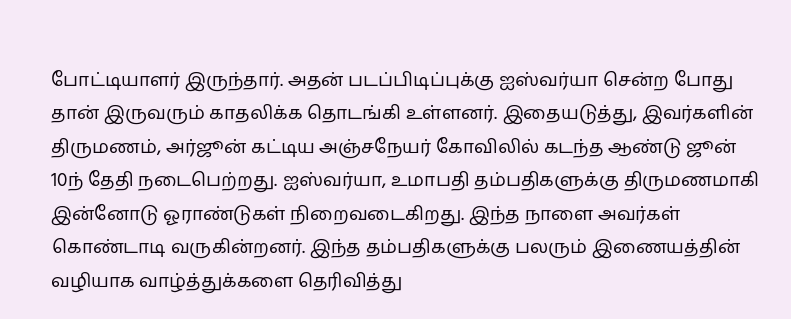போட்டியாளர் இருந்தார். அதன் படப்பிடிப்புக்கு ஐஸ்வர்யா சென்ற போது தான் இருவரும் காதலிக்க தொடங்கி உள்ளனர். இதையடுத்து, இவர்களின் திருமணம், அர்ஜூன் கட்டிய அஞ்சநேயர் கோவிலில் கடந்த ஆண்டு ஜூன் 10ந் தேதி நடைபெற்றது. ஐஸ்வர்யா, உமாபதி தம்பதிகளுக்கு திருமணமாகி இன்னோடு ஓராண்டுகள் நிறைவடைகிறது. இந்த நாளை அவர்கள் கொண்டாடி வருகின்றனர். இந்த தம்பதிகளுக்கு பலரும் இணையத்தின் வழியாக வாழ்த்துக்களை தெரிவித்து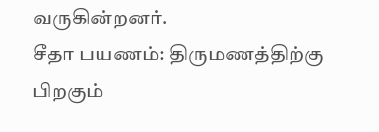வருகின்றனர்.
சீதா பயணம்: திருமணத்திற்கு பிறகும்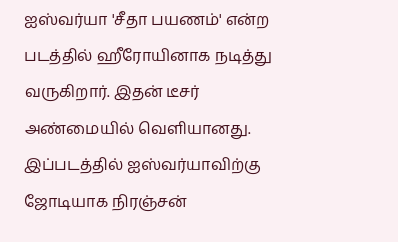ஐஸ்வர்யா 'சீதா பயணம்' என்ற படத்தில் ஹீரோயினாக நடித்து வருகிறார். இதன் டீசர் அண்மையில் வெளியானது. இப்படத்தில் ஐஸ்வர்யாவிற்கு ஜோடியாக நிரஞ்சன்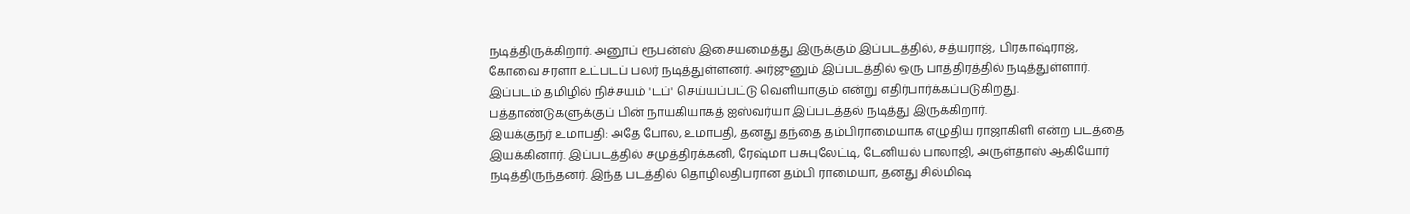நடித்திருக்கிறார். அனூப் ரூபன்ஸ் இசையமைத்து இருக்கும் இப்படத்தில், சத்யராஜ், பிரகாஷ்ராஜ், கோவை சரளா உட்படப் பலர் நடித்துள்ளனர். அர்ஜுனும் இப்படத்தில் ஒரு பாத்திரத்தில் நடித்துள்ளார். இப்படம் தமிழில் நிச்சயம் 'டப்' செய்யப்பட்டு வெளியாகும் என்று எதிர்பார்க்கப்படுகிறது. பத்தாண்டுகளுக்குப் பின் நாயகியாகத் ஐஸ்வர்யா இப்படத்தல் நடித்து இருக்கிறார்.
இயக்குநர் உமாபதி: அதே போல, உமாபதி, தனது தந்தை தம்பிராமையாக எழுதிய ராஜாகிளி என்ற படத்தை இயக்கினார். இப்படத்தில் சமுத்திரக்கனி, ரேஷ்மா பசுபுலேட்டி, டேனியல் பாலாஜி, அருள்தாஸ் ஆகியோர் நடித்திருந்தனர். இந்த படத்தில் தொழிலதிபரான தம்பி ராமையா, தனது சில்மிஷ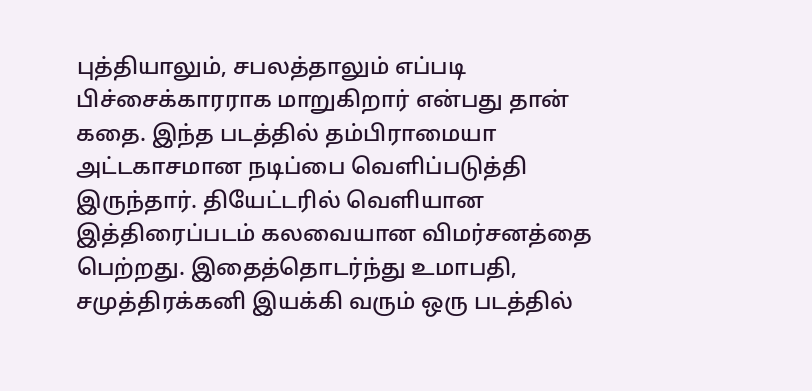புத்தியாலும், சபலத்தாலும் எப்படி பிச்சைக்காரராக மாறுகிறார் என்பது தான் கதை. இந்த படத்தில் தம்பிராமையா அட்டகாசமான நடிப்பை வெளிப்படுத்தி இருந்தார். தியேட்டரில் வெளியான இத்திரைப்படம் கலவையான விமர்சனத்தை பெற்றது. இதைத்தொடர்ந்து உமாபதி, சமுத்திரக்கனி இயக்கி வரும் ஒரு படத்தில்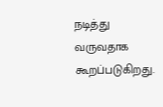நடித்து வருவதாக கூறப்படுகிறது.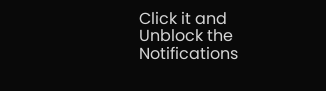Click it and Unblock the Notifications